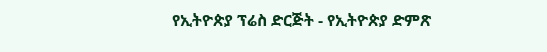የኢትዮጵያ ፕሬስ ድርጅት - የኢትዮጵያ ድምጽ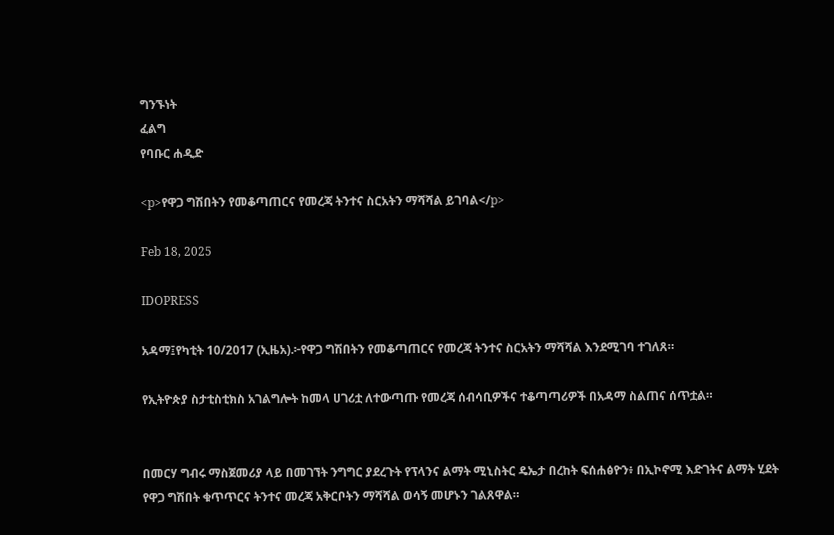ግንኙነት
ፈልግ
የባቡር ሐዲድ

<p>የዋጋ ግሽበትን የመቆጣጠርና የመረጃ ትንተና ስርአትን ማሻሻል ይገባል</p>

Feb 18, 2025

IDOPRESS

አዳማ፤የካቲት 10/2017 (ኢዜአ).፦የዋጋ ግሽበትን የመቆጣጠርና የመረጃ ትንተና ስርአትን ማሻሻል እንደሚገባ ተገለጸ።

የኢትዮጵያ ስታቲስቲክስ አገልግሎት ከመላ ሀገሪቷ ለተውጣጡ የመረጃ ሰብሳቢዎችና ተቆጣጣሪዎች በአዳማ ስልጠና ሰጥቷል።


በመርሃ ግብሩ ማስጀመሪያ ላይ በመገኘት ንግግር ያደረጉት የፕላንና ልማት ሚኒስትር ዴኤታ በረከት ፍሰሐፅዮን፥ በኢኮኖሚ እድገትና ልማት ሂደት የዋጋ ግሽበት ቁጥጥርና ትንተና መረጃ አቅርቦትን ማሻሻል ወሳኝ መሆኑን ገልጸዋል።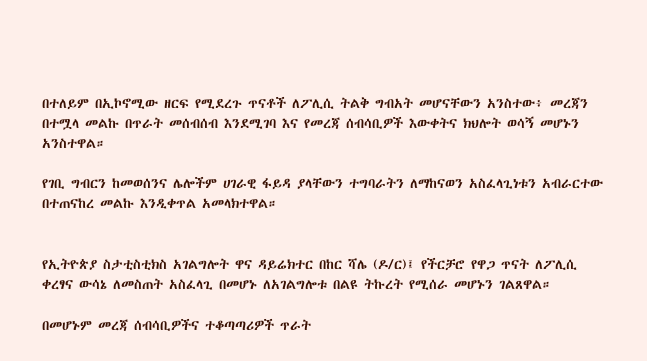በተለይም በኢኮኖሚው ዘርፍ የሚደረጉ ጥናቶች ለፖሊሲ ትልቅ ግብአት መሆናቸውን አንስተው፥ መረጃን በተሟላ መልኩ በጥራት መሰብሰብ እንደሚገባ እና የመረጃ ሰብሳቢዎች እውቀትና ክህሎት ወሳኝ መሆኑን አንስተዋል።

የገቢ ግብርን ከመወሰንና ሌሎችም ሀገራዊ ፋይዳ ያላቸውን ተግባራትን ለማከናወን አስፈላጊነቱን አብራርተው በተጠናከረ መልኩ እንዲቀጥል አመላክተዋል።


የኢትዮጵያ ስታቲስቲክስ አገልግሎት ዋና ዳይሬክተር በከር ሻሌ (ዶ/ር)፤ የችርቻሮ የዋጋ ጥናት ለፖሊሲ ቀረፃና ውሳኔ ለመስጠት አስፈላጊ በመሆኑ ለአገልግሎቱ በልዩ ትኩረት የሚሰራ መሆኑን ገልጸዋል።

በመሆኑም መረጃ ሰብሳቢዎችና ተቆጣጣሪዎች ጥራት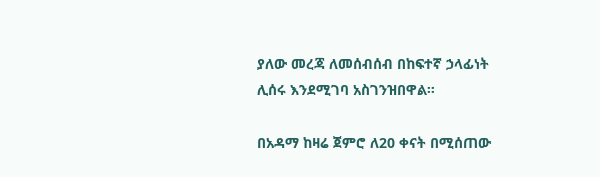ያለው መረጃ ለመሰብሰብ በከፍተኛ ኃላፊነት ሊሰሩ እንደሚገባ አስገንዝበዋል።

በአዳማ ከዛሬ ጀምሮ ለ20 ቀናት በሚሰጠው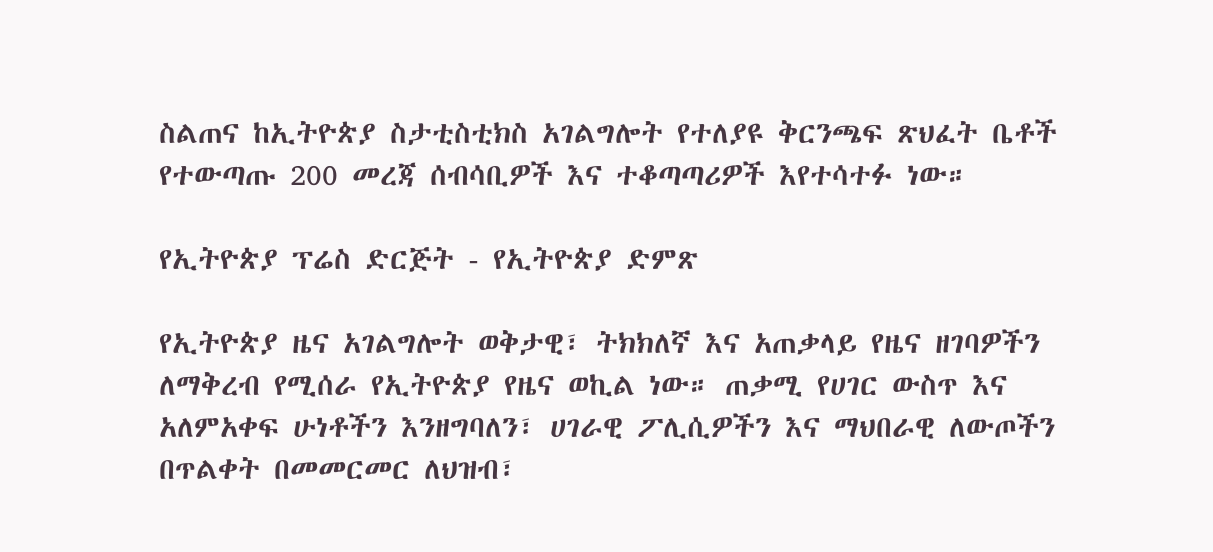ስልጠና ከኢትዮጵያ ስታቲስቲክስ አገልግሎት የተለያዩ ቅርንጫፍ ጽህፈት ቤቶች የተውጣጡ 200 መረጃ ሰብሳቢዎች እና ተቆጣጣሪዎች እየተሳተፉ ነው።

የኢትዮጵያ ፕሬስ ድርጅት - የኢትዮጵያ ድምጽ

የኢትዮጵያ ዜና አገልግሎት ወቅታዊ፣ ትክክለኛ እና አጠቃላይ የዜና ዘገባዎችን ለማቅረብ የሚሰራ የኢትዮጵያ የዜና ወኪል ነው። ጠቃሚ የሀገር ውስጥ እና አለምአቀፍ ሁነቶችን እንዘግባለን፣ ሀገራዊ ፖሊሲዎችን እና ማህበራዊ ለውጦችን በጥልቀት በመመርመር ለህዝብ፣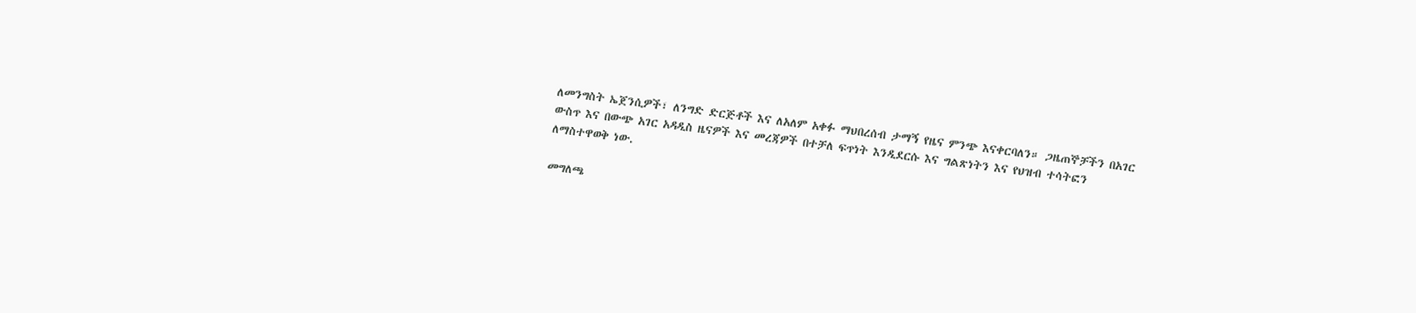ለመንግስት ኤጀንሲዎች፣ ለንግድ ድርጅቶች እና ለአለም አቀፉ ማህበረሰብ ታማኝ የዜና ምንጭ እናቀርባለን። ጋዜጠኞቻችን በአገር ውስጥ እና በውጭ አገር አዳዲስ ዜናዎች እና መረጃዎች በተቻለ ፍጥነት እንዲደርሱ እና ግልጽነትን እና የህዝብ ተሳትፎን ለማስተዋወቅ ነው.

መግለጫ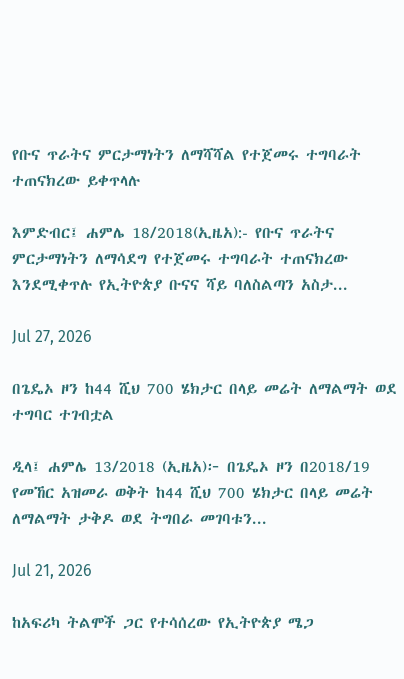የቡና ጥራትና ምርታማነትን ለማሻሻል የተጀመሩ ተግባራት ተጠናክረው ይቀጥላሉ

እምድብር፤ ሐምሌ 18/2018(ኢዜአ):- የቡና ጥራትና ምርታማነትን ለማሳደግ የተጀመሩ ተግባራት ተጠናክረው እንደሚቀጥሉ የኢትዮጵያ ቡናና ሻይ ባለስልጣን አስታ...

Jul 27, 2026

በጌዴኦ ዞን ከ44 ሺህ 700 ሄክታር በላይ መሬት ለማልማት ወደ ተግባር ተገብቷል

ዲላ፤ ሐምሌ 13/2018 (ኢዜአ)፦ በጌዴኦ ዞን በ2018/19 የመኸር አዝመራ ወቅት ከ44 ሺህ 700 ሄክታር በላይ መሬት ለማልማት ታቅዶ ወደ ትግበራ መገባቱን...

Jul 21, 2026

ከአፍሪካ ትልሞች ጋር የተሳሰረው የኢትዮጵያ ሜጋ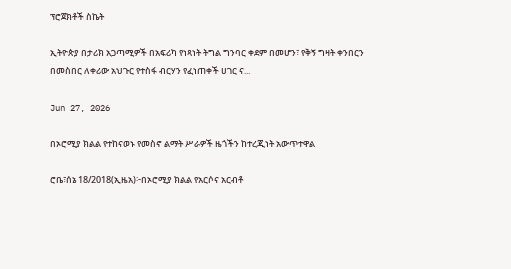ፕሮጀክቶች ስኬት

ኢትዮጵያ በታሪክ አጋጣሚዎች በአፍሪካ የነጻነት ትግል ግንባር ቀደም በመሆን፣ የቅኝ ግዛት ቀንበርን በመስበር ለቀሪው አህጉር የተስፋ ብርሃን የፈነጠቀች ሀገር ና...

Jun 27, 2026

በኦሮሚያ ክልል የተከናወኑ የመስኖ ልማት ሥራዎች ዜጎችን ከተረጂነት አውጥተዋል

ሮቤ፣ሰኔ 18/2018(ኢዜአ)፦በኦሮሚያ ክልል የአርሶና አርብቶ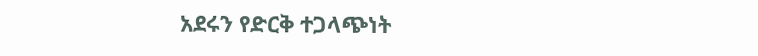አደሩን የድርቅ ተጋላጭነት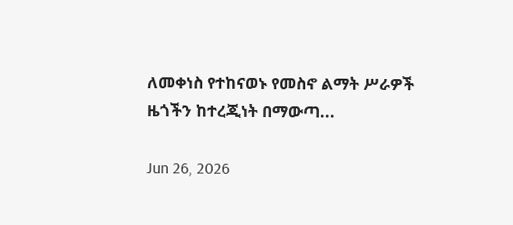ለመቀነስ የተከናወኑ የመስኖ ልማት ሥራዎች ዜጎችን ከተረጂነት በማውጣ...

Jun 26, 2026